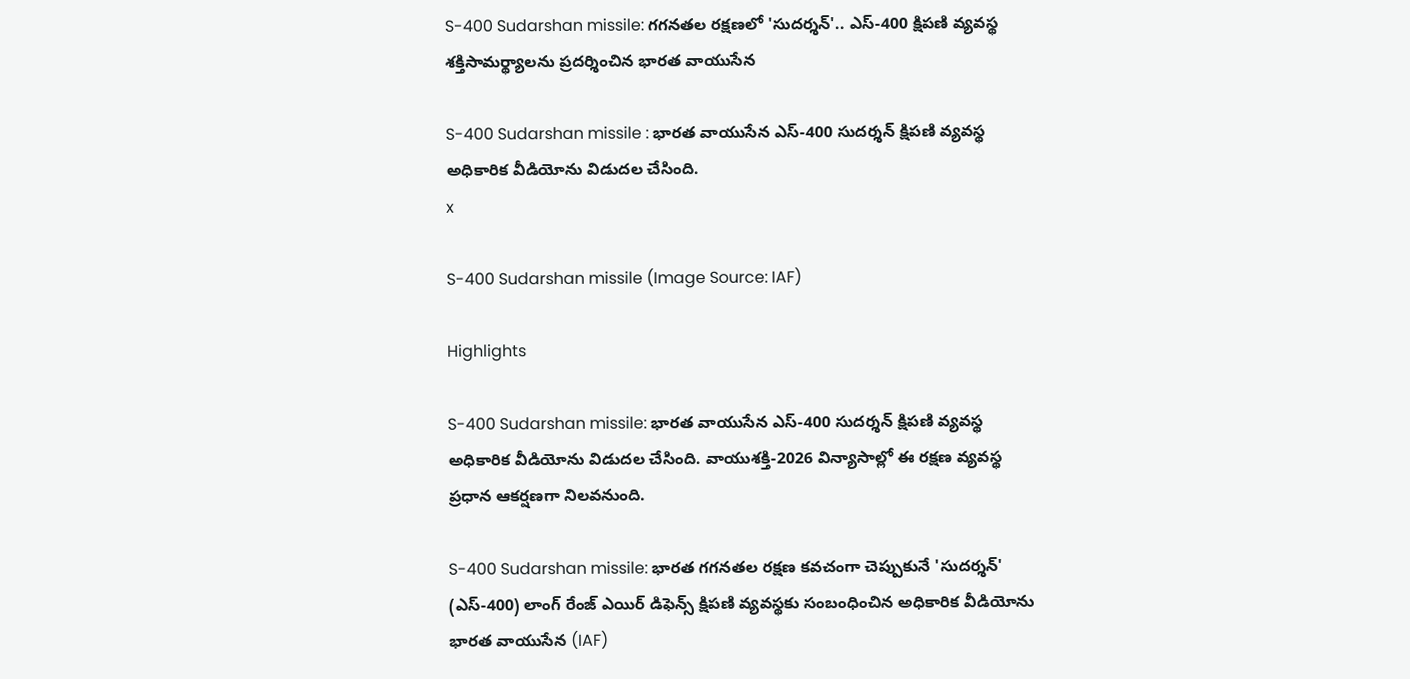S-400 Sudarshan missile: గగనతల రక్షణలో 'సుదర్శన్'.. ఎస్-400 క్షిపణి వ్యవస్థ శక్తిసామర్థ్యాలను ప్రదర్శించిన భారత వాయుసేన

S-400 Sudarshan missile : భారత వాయుసేన ఎస్-400 సుదర్శన్ క్షిపణి వ్యవస్థ అధికారిక వీడియోను విడుదల చేసింది.
x

S-400 Sudarshan missile (Image Source: IAF)

Highlights

S-400 Sudarshan missile: భారత వాయుసేన ఎస్-400 సుదర్శన్ క్షిపణి వ్యవస్థ అధికారిక వీడియోను విడుదల చేసింది. వాయుశక్తి-2026 విన్యాసాల్లో ఈ రక్షణ వ్యవస్థ ప్రధాన ఆకర్షణగా నిలవనుంది.

S-400 Sudarshan missile: భారత గగనతల రక్షణ కవచంగా చెప్పుకునే 'సుదర్శన్' (ఎస్-400) లాంగ్ రేంజ్ ఎయిర్ డిఫెన్స్ క్షిపణి వ్యవస్థకు సంబంధించిన అధికారిక వీడియోను భారత వాయుసేన (IAF)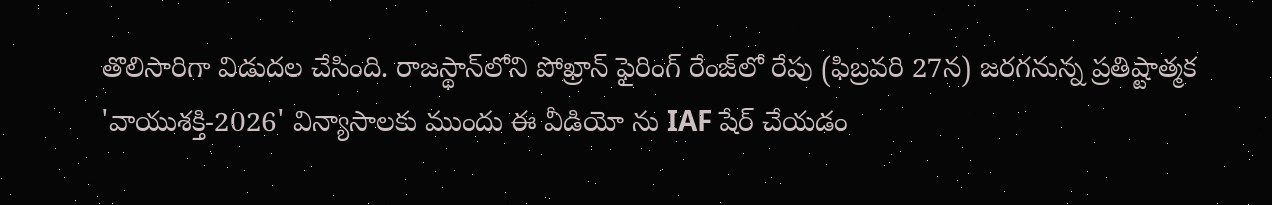తొలిసారిగా విడుదల చేసింది. రాజస్థాన్‌లోని పోఖ్రాన్ ఫైరింగ్ రేంజ్‌లో రేపు (ఫిబ్రవరి 27న) జరగనున్న ప్రతిష్టాత్మక 'వాయుశక్తి-2026' విన్యాసాలకు ముందు ఈ వీడియో ను IAF షేర్ చేయడం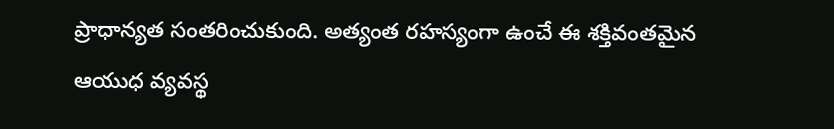ప్రాధాన్యత సంతరించుకుంది. అత్యంత రహస్యంగా ఉంచే ఈ శక్తివంతమైన ఆయుధ వ్యవస్థ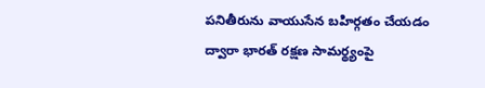పనితీరును వాయుసేన బహిర్గతం చేయడం ద్వారా భారత్ రక్షణ సామర్థ్యంపై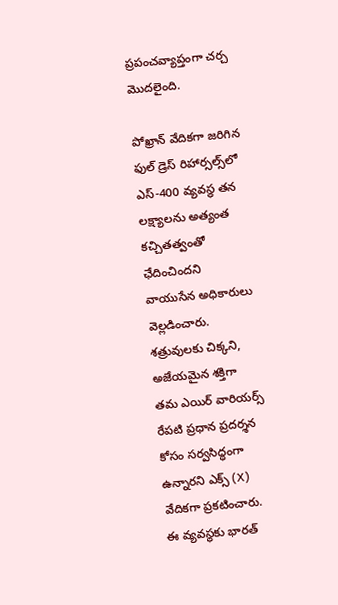ప్రపంచవ్యాప్తంగా చర్చ మొదలైంది.

పోఖ్రాన్ వేదికగా జరిగిన ఫుల్ డ్రెస్ రిహార్సల్స్‌లో ఎస్-400 వ్యవస్థ తన లక్ష్యాలను అత్యంత కచ్చితత్వంతో ఛేదించిందని వాయుసేన అధికారులు వెల్లడించారు. శత్రువులకు చిక్కని, అజేయమైన శక్తిగా తమ ఎయిర్ వారియర్స్ రేపటి ప్రధాన ప్రదర్శన కోసం సర్వసిద్ధంగా ఉన్నారని ఎక్స్‌ (X) వేదికగా ప్రకటించారు. ఈ వ్యవస్థకు భారత్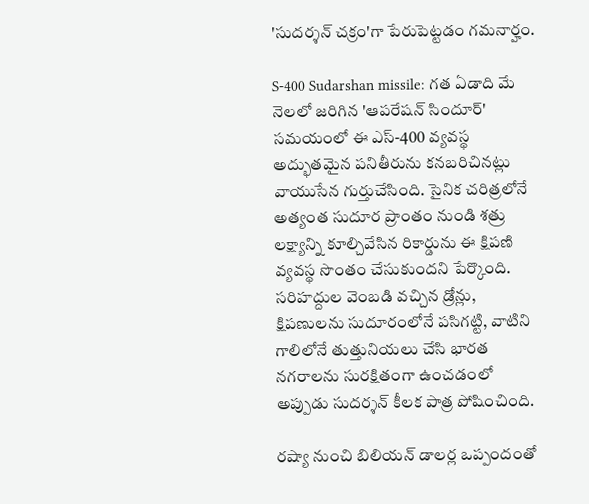'సుదర్శన్ చక్రం'గా పేరుపెట్టడం గమనార్హం.

S-400 Sudarshan missile: గత ఏడాది మే నెలలో జరిగిన 'ఆపరేషన్ సిందూర్' సమయంలో ఈ ఎస్-400 వ్యవస్థ అద్భుతమైన పనితీరును కనబరిచినట్లు వాయుసేన గుర్తుచేసింది. సైనిక చరిత్రలోనే అత్యంత సుదూర ప్రాంతం నుండి శత్రు లక్ష్యాన్ని కూల్చివేసిన రికార్డును ఈ క్షిపణి వ్యవస్థ సొంతం చేసుకుందని పేర్కొంది. సరిహద్దుల వెంబడి వచ్చిన డ్రోన్లు, క్షిపణులను సుదూరంలోనే పసిగట్టి, వాటిని గాలిలోనే తుత్తునియలు చేసి భారత నగరాలను సురక్షితంగా ఉంచడంలో అప్పుడు సుదర్శన్ కీలక పాత్ర పోషించింది.

రష్యా నుంచి బిలియన్ డాలర్ల ఒప్పందంతో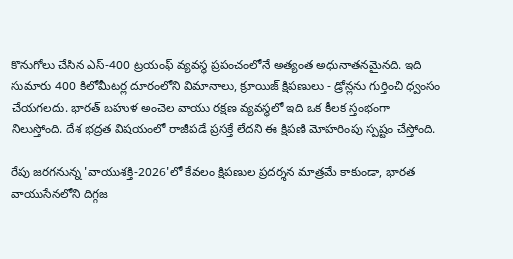కొనుగోలు చేసిన ఎస్-400 ట్రయంఫ్ వ్యవస్థ ప్రపంచంలోనే అత్యంత అధునాతనమైనది. ఇది సుమారు 400 కిలోమీటర్ల దూరంలోని విమానాలు, క్రూయిజ్ క్షిపణులు - డ్రోన్లను గుర్తించి ధ్వంసం చేయగలదు. భారత్ బహుళ అంచెల వాయు రక్షణ వ్యవస్థలో ఇది ఒక కీలక స్తంభంగా నిలుస్తోంది. దేశ భద్రత విషయంలో రాజీపడే ప్రసక్తే లేదని ఈ క్షిపణి మోహరింపు స్పష్టం చేస్తోంది.

రేపు జరగనున్న 'వాయుశక్తి-2026'లో కేవలం క్షిపణుల ప్రదర్శన మాత్రమే కాకుండా, భారత వాయుసేనలోని దిగ్గజ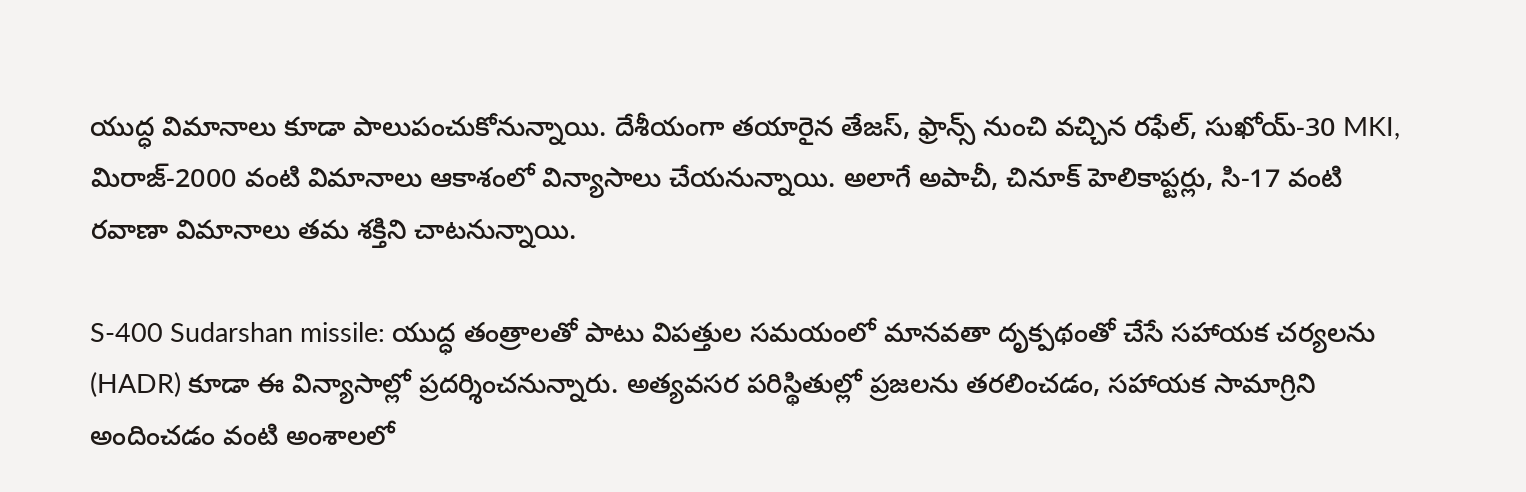యుద్ధ విమానాలు కూడా పాలుపంచుకోనున్నాయి. దేశీయంగా తయారైన తేజస్, ఫ్రాన్స్ నుంచి వచ్చిన రఫేల్, సుఖోయ్-30 MKI, మిరాజ్-2000 వంటి విమానాలు ఆకాశంలో విన్యాసాలు చేయనున్నాయి. అలాగే అపాచీ, చినూక్ హెలికాప్టర్లు, సి-17 వంటి రవాణా విమానాలు తమ శక్తిని చాటనున్నాయి.

S-400 Sudarshan missile: యుద్ధ తంత్రాలతో పాటు విపత్తుల సమయంలో మానవతా దృక్పథంతో చేసే సహాయక చర్యలను (HADR) కూడా ఈ విన్యాసాల్లో ప్రదర్శించనున్నారు. అత్యవసర పరిస్థితుల్లో ప్రజలను తరలించడం, సహాయక సామాగ్రిని అందించడం వంటి అంశాలలో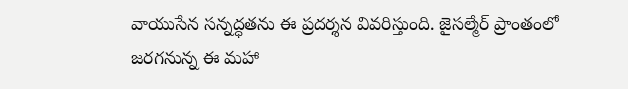వాయుసేన సన్నద్ధతను ఈ ప్రదర్శన వివరిస్తుంది. జైసల్మేర్ ప్రాంతంలో జరగనున్న ఈ మహా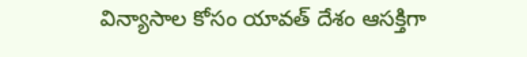విన్యాసాల కోసం యావత్ దేశం ఆసక్తిగా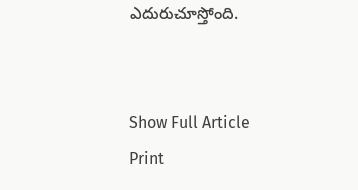ఎదురుచూస్తోంది.


Show Full Article
Print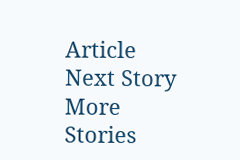Article
Next Story
More Stories